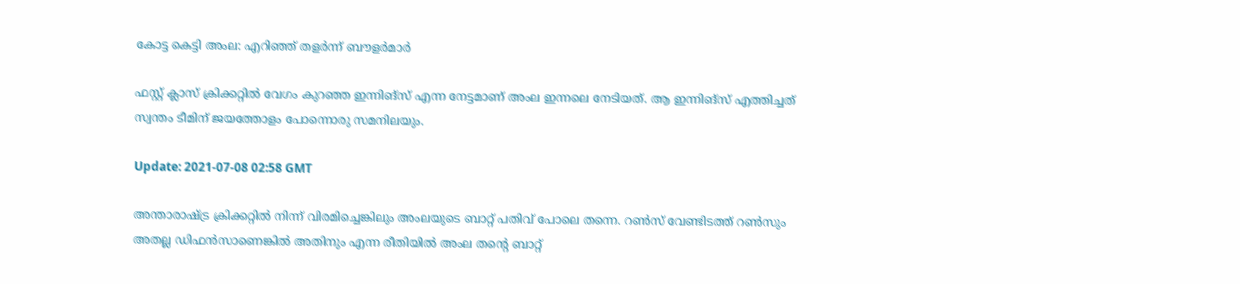കോട്ട കെട്ടി അംല: എറിഞ്ഞ് തളർന്ന് ബൗളർമാർ

ഫസ്റ്റ് ക്ലാസ് ക്രിക്കറ്റിൽ വേഗം കുറഞ്ഞ ഇന്നിങ്‌സ് എന്ന നേട്ടമാണ് അംല ഇന്നലെ നേടിയത്. ആ ഇന്നിങ്‌സ് എത്തിച്ചത് സ്വന്തം ടീമിന് ജയത്തോളം പോന്നൊരു സമനിലയും.

Update: 2021-07-08 02:58 GMT

അന്താരാഷ്ട്ര ക്രിക്കറ്റിൽ നിന്ന് വിരമിച്ചെങ്കിലും അംലയുടെ ബാറ്റ് പതിവ് പോലെ തന്നെ. റൺസ് വേണ്ടിടത്ത് റൺസും അതല്ല ഡിഫൻസാണെങ്കിൽ അതിനും എന്ന രീതിയിൽ അംല തന്റെ ബാറ്റ്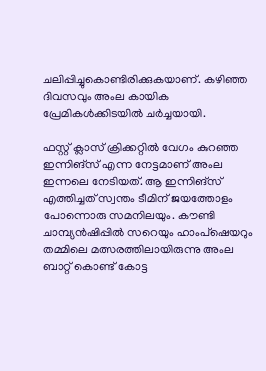ചലിപ്പിച്ചുകൊണ്ടിരിക്കുകയാണ്. കഴിഞ്ഞ ദിവസവും അംല കായിക പ്രേമികൾക്കിടയിൽ ചർച്ചയായി.

ഫസ്റ്റ് ക്ലാസ് ക്രിക്കറ്റിൽ വേഗം കുറഞ്ഞ ഇന്നിങ്‌സ് എന്ന നേട്ടമാണ് അംല ഇന്നലെ നേടിയത്. ആ ഇന്നിങ്‌സ് എത്തിച്ചത് സ്വന്തം ടീമിന് ജയത്തോളം പോന്നൊരു സമനിലയും. കൗണ്ടി ചാമ്പ്യൻഷിപ്പിൽ സറെയും ഹാംപ്‌ഷെയറും തമ്മിലെ മത്സരത്തിലായിരുന്നു അംല ബാറ്റ് കൊണ്ട് കോട്ട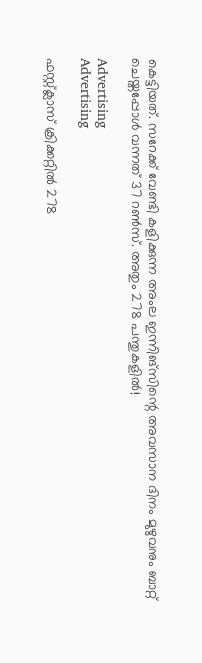കെട്ടിയത്. സറേക്ക് വേണ്ടി കളിക്കുന്ന അംല ഇന്നിങ്‌സിന്റെ അവസാന ദിനം മുഴുവനും ബാറ്റ് ചെയ്തപ്പോൾ വന്നത് 37 റൺസ്. അതും 278 പന്തുകളിൽ!

Advertising
Advertising

ഫസ്റ്റ്ക്ലാസ് ക്രിക്കറ്റിൽ 278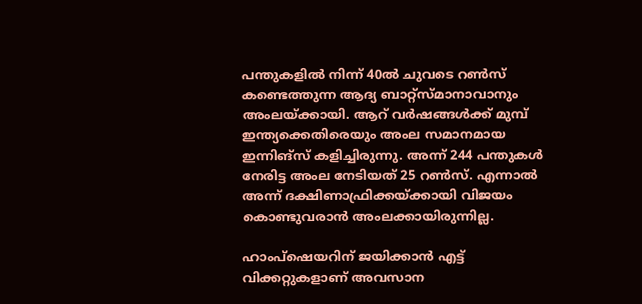പന്തുകളിൽ നിന്ന് 40ൽ ചുവടെ റൺസ് കണ്ടെത്തുന്ന ആദ്യ ബാറ്റ്സ്മാനാവാനും അംലയ്ക്കായി. ആറ് വർഷങ്ങൾക്ക് മുമ്പ് ഇന്ത്യക്കെതിരെയും അംല സമാനമായ ഇന്നിങ്‌സ് കളിച്ചിരുന്നു. അന്ന് 244 പന്തുകൾ നേരിട്ട അംല നേടിയത് 25 റൺസ്. എന്നാൽ അന്ന് ദക്ഷിണാഫ്രിക്കയ്ക്കായി വിജയം കൊണ്ടുവരാൻ അംലക്കായിരുന്നില്ല.

ഹാംപ്‌ഷെയറിന് ജയിക്കാൻ എട്ട് വിക്കറ്റുകളാണ് അവസാന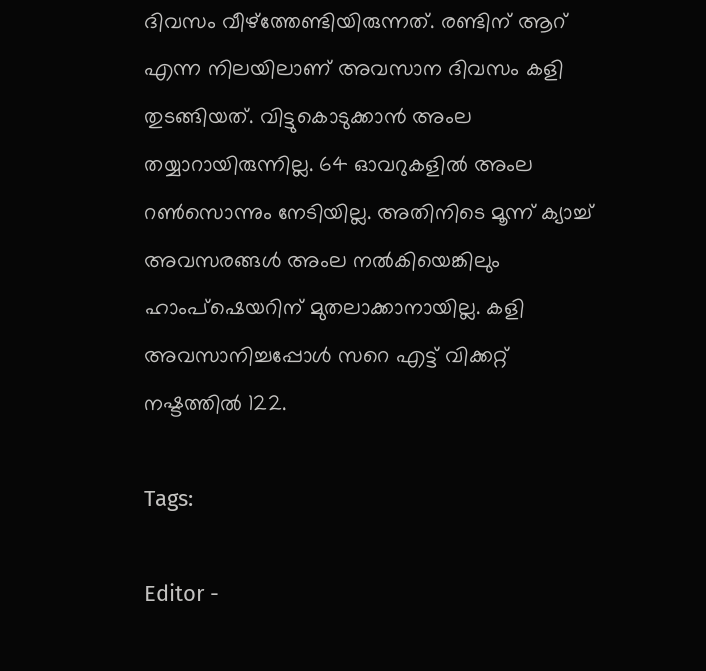ദിവസം വീഴ്‌ത്തേണ്ടിയിരുന്നത്. രണ്ടിന് ആറ് എന്ന നിലയിലാണ് അവസാന ദിവസം കളി തുടങ്ങിയത്. വിട്ടുകൊടുക്കാൻ അംല തയ്യാറായിരുന്നില്ല. 64 ഓവറുകളിൽ അംല റൺസൊന്നും നേടിയില്ല. അതിനിടെ മൂന്ന് ക്യാച്ച് അവസരങ്ങൾ അംല നൽകിയെങ്കിലും ഹാംപ്‌ഷെയറിന് മുതലാക്കാനായില്ല. കളി അവസാനിച്ചപ്പോള്‍ സറെ എട്ട് വിക്കറ്റ് നഷ്ടത്തില്‍ 122.

Tags:

Editor -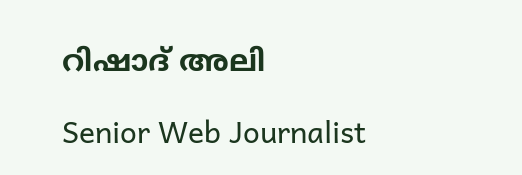റിഷാദ് അലി

Senior Web Journalist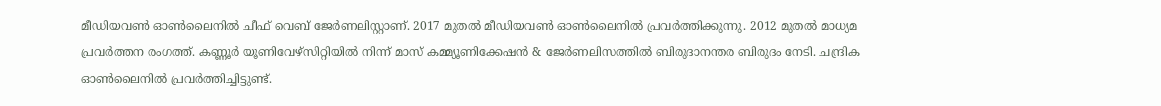മീഡിയവൺ ഓൺലൈനിൽ ചീഫ് വെബ് ജേർണലിസ്റ്റാണ്. 2017 മുതൽ മീഡിയവൺ ഓൺലൈനിൽ പ്രവർത്തിക്കുന്നു. 2012 മുതൽ മാധ്യമ പ്രവർത്തന രംഗത്ത്. കണ്ണൂര്‍ യൂണിവേഴ്‌സിറ്റിയിൽ നിന്ന് മാസ് കമ്മ്യൂണിക്കേഷന്‍ & ജേര്‍ണലിസത്തില്‍ ബിരുദാനന്തര ബിരുദം നേടി. ചന്ദ്രിക ഓണ്‍ലൈനില്‍ പ്രവര്‍ത്തിച്ചിട്ടുണ്ട്.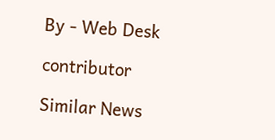By - Web Desk

contributor

Similar News